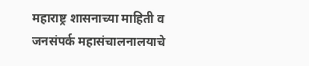महाराष्ट्र शासनाच्या माहिती व जनसंपर्क महासंचालनालयाचे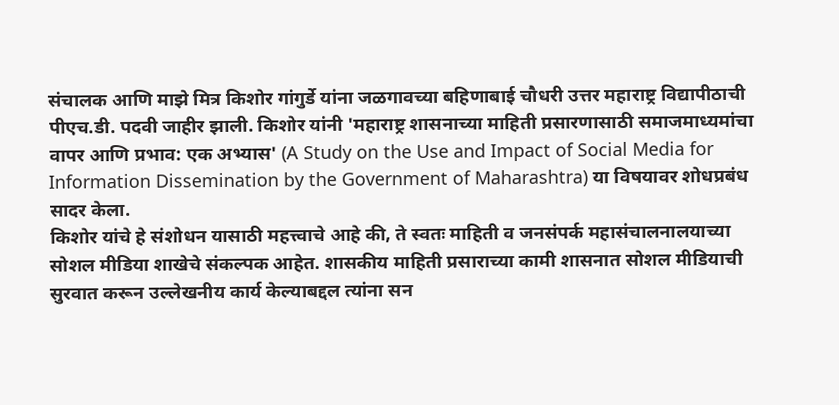संचालक आणि माझे मित्र किशोर गांगुर्डे यांना जळगावच्या बहिणाबाई चौधरी उत्तर महाराष्ट्र विद्यापीठाची पीएच.डी. पदवी जाहीर झाली. किशोर यांनी 'महाराष्ट्र शासनाच्या माहिती प्रसारणासाठी समाजमाध्यमांचा वापर आणि प्रभाव: एक अभ्यास' (A Study on the Use and Impact of Social Media for Information Dissemination by the Government of Maharashtra) या विषयावर शोधप्रबंध सादर केला.
किशोर यांचे हे संशोधन यासाठी महत्त्वाचे आहे की, ते स्वतः माहिती व जनसंपर्क महासंचालनालयाच्या सोशल मीडिया शाखेचे संकल्पक आहेत. शासकीय माहिती प्रसाराच्या कामी शासनात सोशल मीडियाची सुरवात करून उल्लेखनीय कार्य केल्याबद्दल त्यांना सन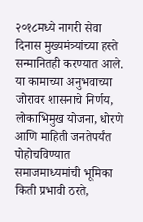२०१८मध्ये नागरी सेवा दिनास मुख्यमंत्र्यांच्या हस्ते सन्मानितही करण्यात आले. या कामाच्या अनुभवाच्या जोरावर शासनाचे निर्णय, लोकाभिमुख योजना, धोरणे आणि माहिती जनतेपर्यंत पोहोचविण्यात समाजमाध्यमांची भूमिका किती प्रभावी ठरते,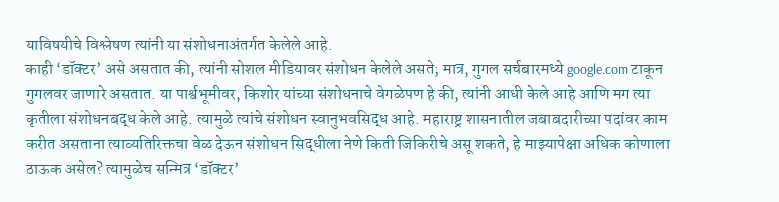याविषयीचे विश्लेषण त्यांनी या संशोधनाअंतर्गत केलेले आहे.
काही ‘डॉक्टर’ असे असतात की, त्यांनी सोशल मीडियावर संशोधन केलेले असते; मात्र, गुगल सर्चबारमध्ये google.com टाकून गुगलवर जाणारे असतात. या पार्श्वभूमीवर, किशोर यांच्या संशोधनाचे वेगळेपण हे की, त्यांनी आधी केले आहे आणि मग त्या कृतीला संशोधनबद्ध केले आहे. त्यामुळे त्यांचे संशोधन स्वानुभवसिद्ध आहे. महाराष्ट्र शासनातील जबाबदारीच्या पदांवर काम करीत असताना त्याव्यतिरिक्तचा वेळ देऊन संशोधन सिद्धीला नेणे किती जिकिरीचे असू शकते, हे माझ्यापेक्षा अधिक कोणाला ठाऊक असेल? त्यामुळेच सन्मित्र ‘डॉक्टर’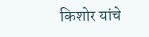किशोर यांचे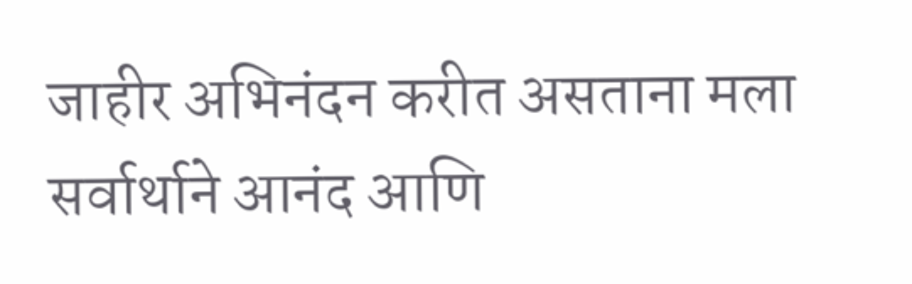जाहीर अभिनंदन करीत असताना मला सर्वार्थाने आनंद आणि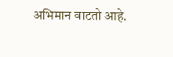अभिमान वाटतो आहे.